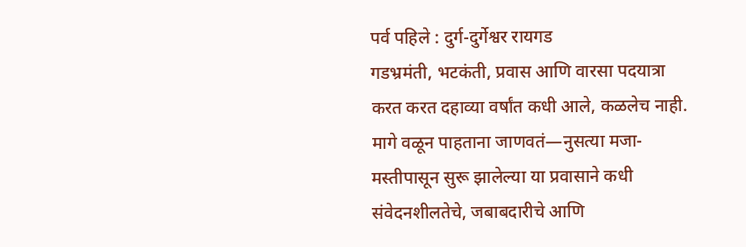पर्व पहिले : दुर्ग-दुर्गेश्वर रायगड
गडभ्रमंती, भटकंती, प्रवास आणि वारसा पदयात्रा करत करत दहाव्या वर्षांत कधी आले, कळलेच नाही. मागे वळून पाहताना जाणवतं—नुसत्या मजा-मस्तीपासून सुरू झालेल्या या प्रवासाने कधी संवेदनशीलतेचे, जबाबदारीचे आणि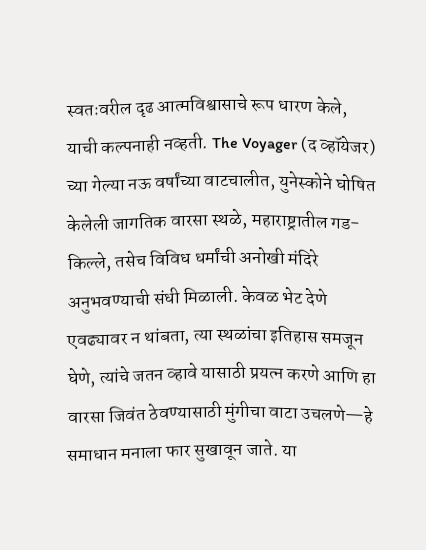स्वतःवरील दृढ आत्मविश्वासाचे रूप धारण केले, याची कल्पनाही नव्हती. The Voyager (द व्हॉयेजर) च्या गेल्या नऊ वर्षांच्या वाटचालीत, युनेस्कोने घोषित केलेली जागतिक वारसा स्थळे, महाराष्ट्रातील गड-किल्ले, तसेच विविध धर्मांची अनोखी मंदिरे अनुभवण्याची संधी मिळाली. केवळ भेट देणे एवढ्यावर न थांबता, त्या स्थळांचा इतिहास समजून घेणे, त्यांचे जतन व्हावे यासाठी प्रयत्न करणे आणि हा वारसा जिवंत ठेवण्यासाठी मुंगीचा वाटा उचलणे—हे समाधान मनाला फार सुखावून जाते. या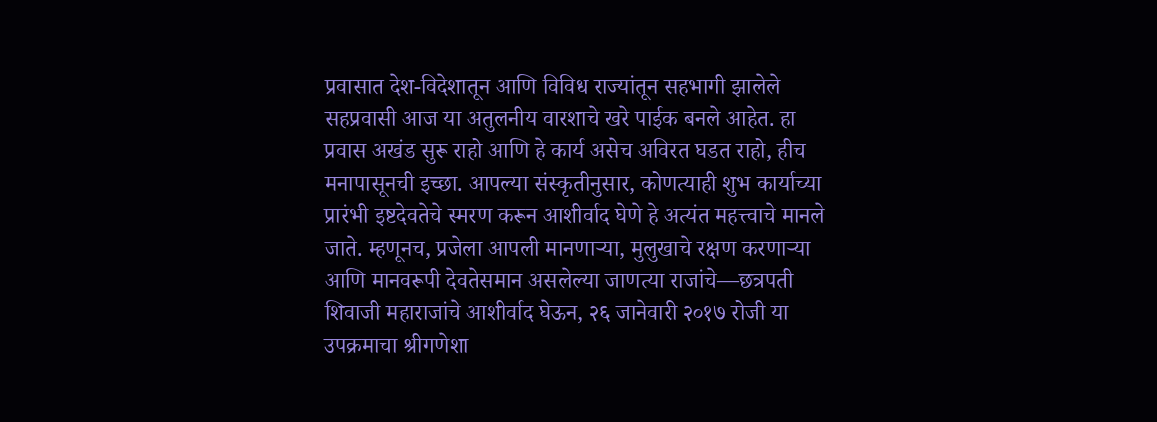प्रवासात देश-विदेशातून आणि विविध राज्यांतून सहभागी झालेले सहप्रवासी आज या अतुलनीय वारशाचे खरे पाईक बनले आहेत. हा प्रवास अखंड सुरू राहो आणि हे कार्य असेच अविरत घडत राहो, हीच मनापासूनची इच्छा. आपल्या संस्कृतीनुसार, कोणत्याही शुभ कार्याच्या प्रारंभी इष्टदेवतेचे स्मरण करून आशीर्वाद घेणे हे अत्यंत महत्त्वाचे मानले जाते. म्हणूनच, प्रजेला आपली मानणाऱ्या, मुलुखाचे रक्षण करणाऱ्या आणि मानवरूपी देवतेसमान असलेल्या जाणत्या राजांचे—छत्रपती शिवाजी महाराजांचे आशीर्वाद घेऊन, २६ जानेवारी २०१७ रोजी या उपक्रमाचा श्रीगणेशा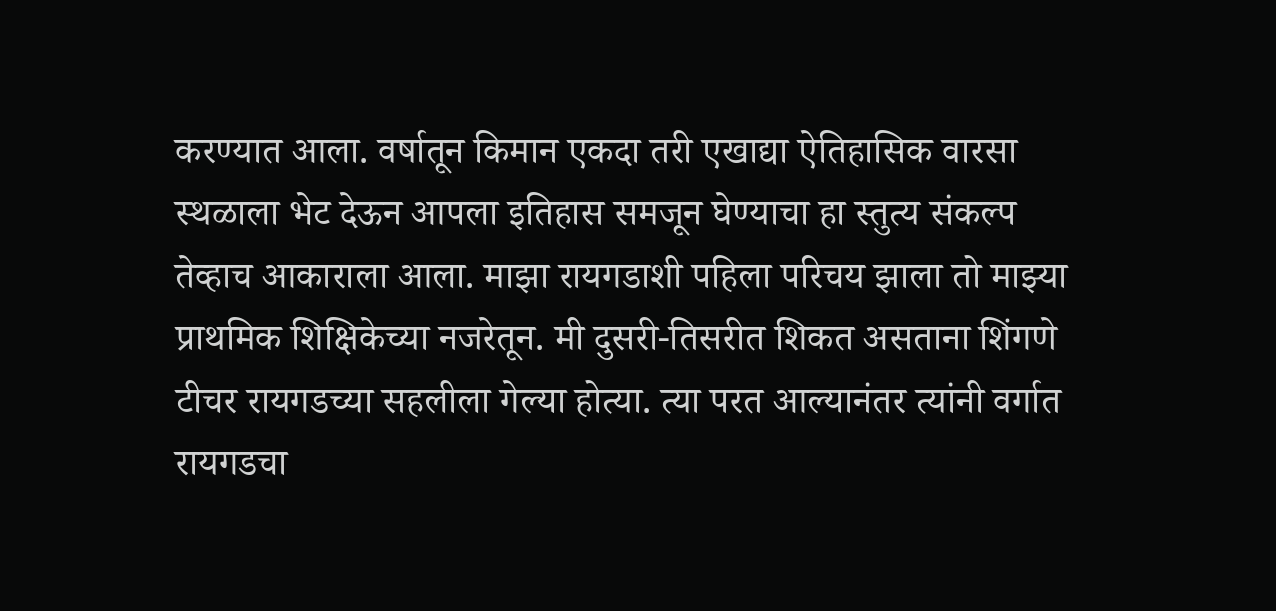करण्यात आला. वर्षातून किमान एकदा तरी एखाद्या ऐतिहासिक वारसा स्थळाला भेट देऊन आपला इतिहास समजून घेण्याचा हा स्तुत्य संकल्प तेव्हाच आकाराला आला. माझा रायगडाशी पहिला परिचय झाला तो माझ्या प्राथमिक शिक्षिकेच्या नजरेतून. मी दुसरी-तिसरीत शिकत असताना शिंगणे टीचर रायगडच्या सहलीला गेल्या होत्या. त्या परत आल्यानंतर त्यांनी वर्गात रायगडचा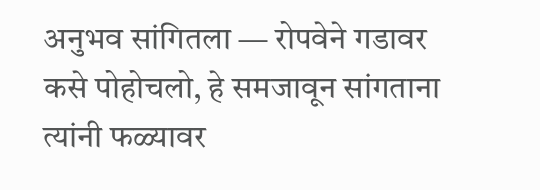अनुभव सांगितला — रोपवेने गडावर कसे पोहोचलो, हे समजावून सांगताना त्यांनी फळ्यावर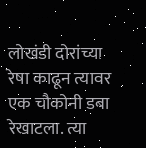लोखंडी दोरांच्या रेषा काढून त्यावर एक चौकोनी डबा रेखाटला. त्या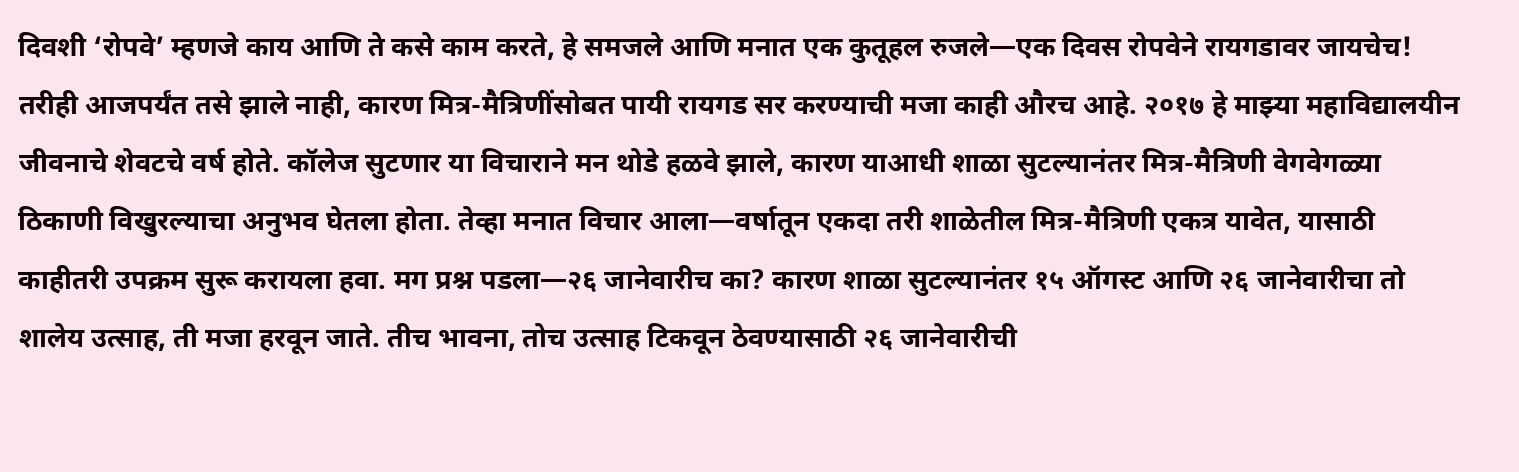दिवशी ‘रोपवे’ म्हणजे काय आणि ते कसे काम करते, हे समजले आणि मनात एक कुतूहल रुजले—एक दिवस रोपवेने रायगडावर जायचेच! तरीही आजपर्यंत तसे झाले नाही, कारण मित्र-मैत्रिणींसोबत पायी रायगड सर करण्याची मजा काही औरच आहे. २०१७ हे माझ्या महाविद्यालयीन जीवनाचे शेवटचे वर्ष होते. कॉलेज सुटणार या विचाराने मन थोडे हळवे झाले, कारण याआधी शाळा सुटल्यानंतर मित्र-मैत्रिणी वेगवेगळ्या ठिकाणी विखुरल्याचा अनुभव घेतला होता. तेव्हा मनात विचार आला—वर्षातून एकदा तरी शाळेतील मित्र-मैत्रिणी एकत्र यावेत, यासाठी काहीतरी उपक्रम सुरू करायला हवा. मग प्रश्न पडला—२६ जानेवारीच का? कारण शाळा सुटल्यानंतर १५ ऑगस्ट आणि २६ जानेवारीचा तो शालेय उत्साह, ती मजा हरवून जाते. तीच भावना, तोच उत्साह टिकवून ठेवण्यासाठी २६ जानेवारीची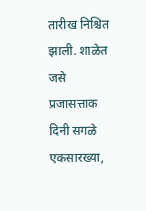तारीख निश्चित झाली. शाळेत जसे प्रजासत्ताक दिनी सगळे एकसारख्या,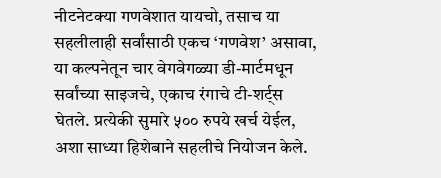नीटनेटक्या गणवेशात यायचो, तसाच या सहलीलाही सर्वांसाठी एकच ‘गणवेश’ असावा, या कल्पनेतून चार वेगवेगळ्या डी-मार्टमधून सर्वांच्या साइजचे, एकाच रंगाचे टी-शर्ट्स घेतले. प्रत्येकी सुमारे ५०० रुपये खर्च येईल, अशा साध्या हिशेबाने सहलीचे नियोजन केले.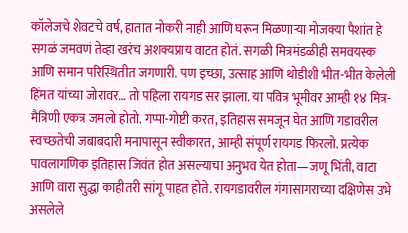कॉलेजचे शेवटचे वर्ष, हातात नोकरी नाही आणि घरून मिळणाऱ्या मोजक्या पैशांत हे सगळं जमवणं तेव्हा खरंच अशक्यप्राय वाटत होतं. सगळी मित्रमंडळीही समवयस्क आणि समान परिस्थितीत जगणारी. पण इच्छा, उत्साह आणि थोडीशी भीत-भीत केलेली हिंमत यांच्या जोरावर… तो पहिला रायगड सर झाला. या पवित्र भूमीवर आम्ही १४ मित्र-मैत्रिणी एकत्र जमलो होतो. गप्पा-गोष्टी करत, इतिहास समजून घेत आणि गडावरील स्वच्छतेची जबाबदारी मनापासून स्वीकारत, आम्ही संपूर्ण रायगड फिरलो. प्रत्येक पावलागणिक इतिहास जिवंत होत असल्याचा अनुभव येत होता—जणू भिंती, वाटा आणि वारा सुद्धा काहीतरी सांगू पाहत होते. रायगडावरील गंगासागराच्या दक्षिणेस उभे असलेले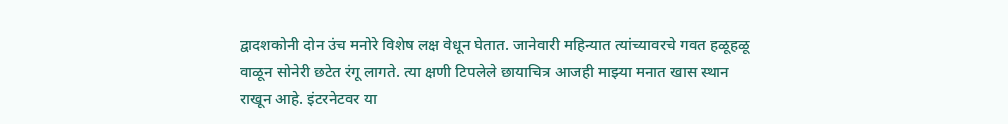द्वादशकोनी दोन उंच मनोरे विशेष लक्ष वेधून घेतात. जानेवारी महिन्यात त्यांच्यावरचे गवत हळूहळू वाळून सोनेरी छटेत रंगू लागते. त्या क्षणी टिपलेले छायाचित्र आजही माझ्या मनात खास स्थान राखून आहे. इंटरनेटवर या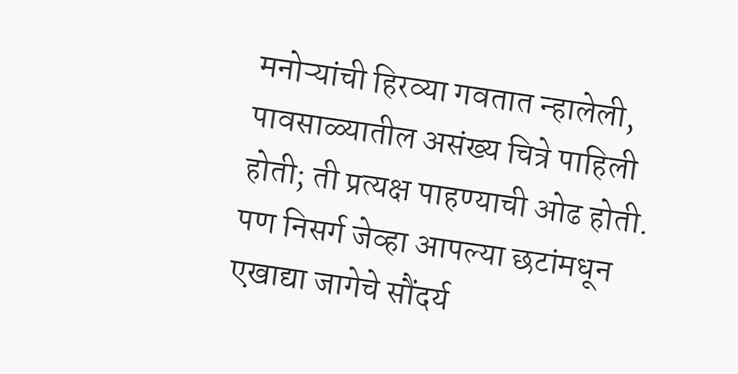मनोऱ्यांची हिरव्या गवतात न्हालेली, पावसाळ्यातील असंख्य चित्रे पाहिली होती; ती प्रत्यक्ष पाहण्याची ओढ होती. पण निसर्ग जेव्हा आपल्या छटांमधून एखाद्या जागेचे सौंदर्य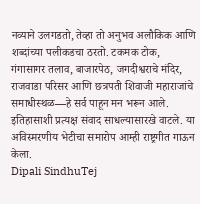नव्याने उलगडतो, तेव्हा तो अनुभव अलौकिक आणि शब्दांच्या पलीकडचा ठरतो. टकमक टोक, गंगासागर तलाव, बाजारपेठ, जगदीश्वराचे मंदिर, राजवाडा परिसर आणि छत्रपती शिवाजी महाराजांचे समाधीस्थळ—हे सर्व पाहून मन भरून आले. इतिहासाशी प्रत्यक्ष संवाद साधल्यासारखे वाटले. या अविस्मरणीय भेटीचा समारोप आम्ही राष्ट्रगीत गाऊन केला.
Dipali SindhuTej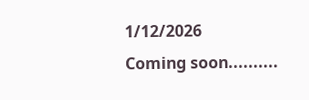1/12/2026
Coming soon..........